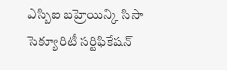ఎస్బిఐ బహ్రెయిన్కి సిసా సెక్యూరిటీ సర్టిఫికేషన్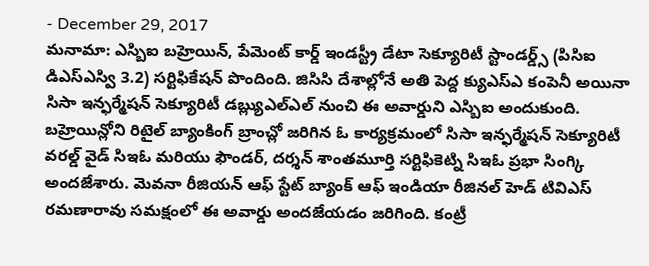- December 29, 2017
మనామా: ఎస్బిఐ బహ్రెయిన్, పేమెంట్ కార్డ్ ఇండస్ట్రీ డేటా సెక్యూరిటీ స్టాండర్డ్స్ (పిసిఐ డిఎస్ఎస్వి 3.2) సర్టిఫికేషన్ పొందింది. జిసిసి దేశాల్లోనే అతి పెద్ద క్యుఎస్ఎ కంపెనీ అయినా సిసా ఇన్ఫర్మేషన్ సెక్యూరిటీ డబ్ల్యుఎల్ఎల్ నుంచి ఈ అవార్డుని ఎస్బిఐ అందుకుంది. బహ్రెయిన్లోని రిటైల్ బ్యాంకింగ్ బ్రాంచ్లో జరిగిన ఓ కార్యక్రమంలో సిసా ఇన్ఫర్మేషన్ సెక్యూరిటీ వరల్డ్ వైడ్ సిఇఓ మరియు ఫౌండర్, దర్శన్ శాంతమూర్తి సర్టిఫికెట్ని సిఇఓ ప్రభా సింగ్కి అందజేశారు. మెవనా రీజియన్ ఆఫ్ స్టేట్ బ్యాంక్ ఆఫ్ ఇండియా రీజినల్ హెడ్ టివిఎస్ రమణారావు సమక్షంలో ఈ అవార్డు అందజేయడం జరిగింది. కంట్రీ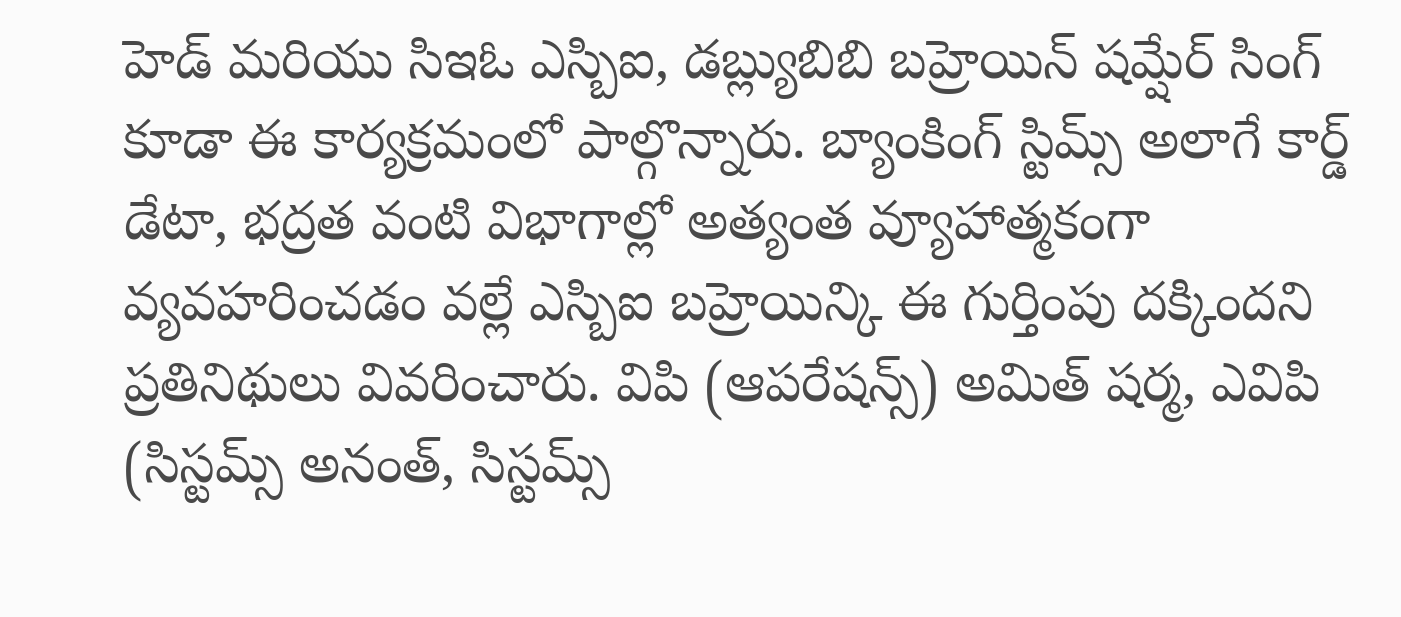హెడ్ మరియు సిఇఓ ఎస్బిఐ, డబ్ల్యుబిబి బహ్రెయిన్ షమ్షేర్ సింగ్ కూడా ఈ కార్యక్రమంలో పాల్గొన్నారు. బ్యాంకింగ్ స్టిమ్స్ అలాగే కార్డ్ డేటా, భద్రత వంటి విభాగాల్లో అత్యంత వ్యూహాత్మకంగా వ్యవహరించడం వల్లే ఎస్బిఐ బహ్రెయిన్కి ఈ గుర్తింపు దక్కిందని ప్రతినిథులు వివరించారు. విపి (ఆపరేషన్స్) అమిత్ షర్మ, ఎవిపి (సిస్టమ్స్ అనంత్, సిస్టమ్స్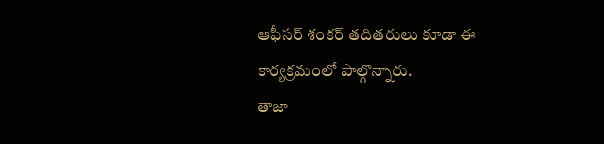ఆఫీసర్ శంకర్ తదితరులు కూడా ఈ కార్యక్రమంలో పాల్గొన్నారు.
తాజా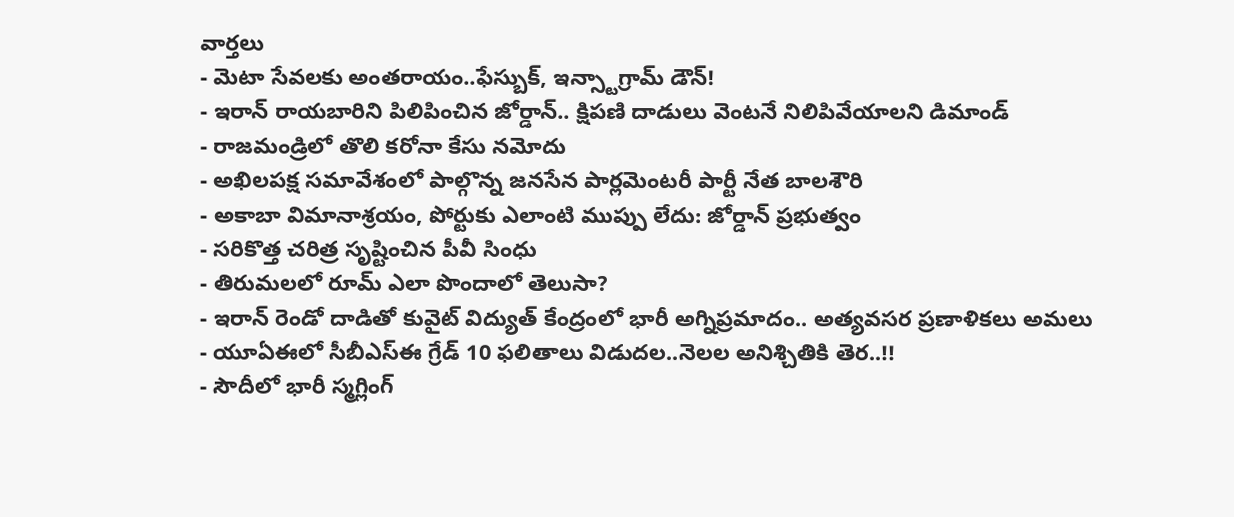వార్తలు
- మెటా సేవలకు అంతరాయం..ఫేస్బుక్, ఇన్స్టాగ్రామ్ డౌన్!
- ఇరాన్ రాయబారిని పిలిపించిన జోర్డాన్.. క్షిపణి దాడులు వెంటనే నిలిపివేయాలని డిమాండ్
- రాజమండ్రిలో తొలి కరోనా కేసు నమోదు
- అఖిలపక్ష సమావేశంలో పాల్గొన్న జనసేన పార్లమెంటరీ పార్టీ నేత బాలశౌరి
- అకాబా విమానాశ్రయం, పోర్టుకు ఎలాంటి ముప్పు లేదు: జోర్డాన్ ప్రభుత్వం
- సరికొత్త చరిత్ర సృష్టించిన పీవీ సింధు
- తిరుమలలో రూమ్ ఎలా పొందాలో తెలుసా?
- ఇరాన్ రెండో దాడితో కువైట్ విద్యుత్ కేంద్రంలో భారీ అగ్నిప్రమాదం.. అత్యవసర ప్రణాళికలు అమలు
- యూఏఈలో సీబీఎస్ఈ గ్రేడ్ 10 ఫలితాలు విడుదల..నెలల అనిశ్చితికి తెర..!!
- సౌదీలో భారీ స్మగ్లింగ్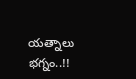యత్నాలు భగ్నం..!!